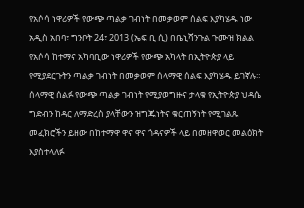የአሶሳ ነዋሪዎች የውጭ ጣልቃ ገብነት በመቃወም ሰልፍ እያካሄዱ ነው
አዲስ አበባ፣ ግንቦት 24፣ 2013 (ኤፍ ቢ ሲ) በቤኒሻንጉል ጉሙዝ ክልል የአሶሳ ከተማና አካባቢው ነዋሪዎች የውጭ አካላት በኢትዮጵያ ላይ የሚያደርጉትን ጣልቃ ገብነት በመቃወም ሰላማዊ ሰልፍ እያካሄዱ ይገኛሉ።
ሰላማዊ ሰልፉ የውጭ ጣልቃ ገብነት የሚያወግዙና ታላቁ የኢትዮጵያ ህዳሴ ግድብን ከዳር ለማድረስ ያላቸውን ዝግጁነትና ቁርጠኝነት የሚገልጹ መፈክሮችን ይዘው በከተማዋ ዋና ዋና ጎዳናዎች ላይ በመዘዋወር መልዕክት እያስተላለፉ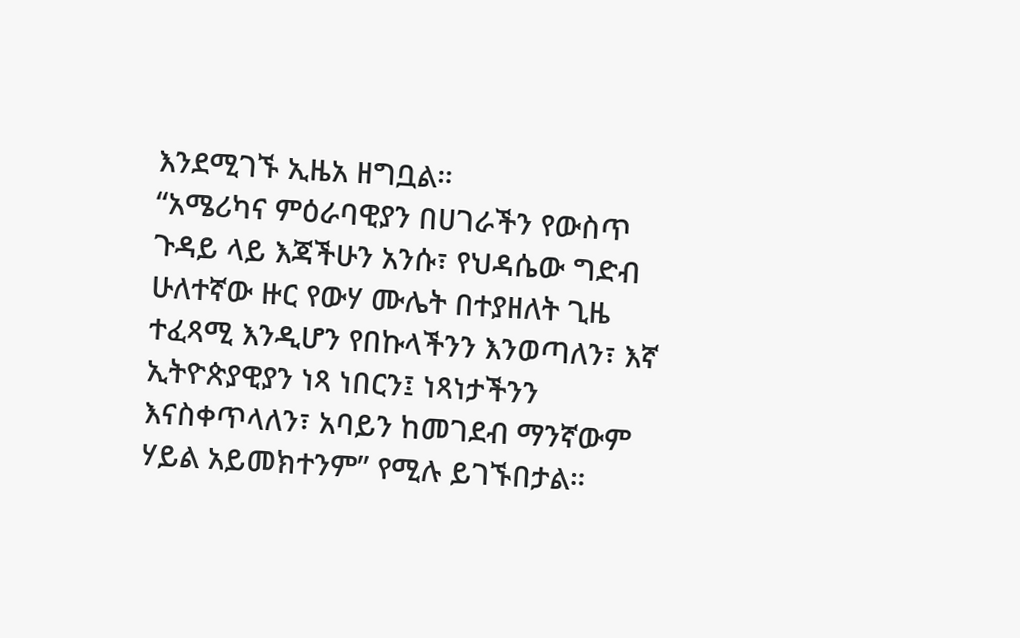እንደሚገኙ ኢዜአ ዘግቧል።
“አሜሪካና ምዕራባዊያን በሀገራችን የውስጥ ጉዳይ ላይ እጃችሁን አንሱ፣ የህዳሴው ግድብ ሁለተኛው ዙር የውሃ ሙሌት በተያዘለት ጊዜ ተፈጻሚ እንዲሆን የበኩላችንን እንወጣለን፣ እኛ ኢትዮጵያዊያን ነጻ ነበርን፤ ነጻነታችንን እናስቀጥላለን፣ አባይን ከመገደብ ማንኛውም ሃይል አይመክተንም” የሚሉ ይገኙበታል።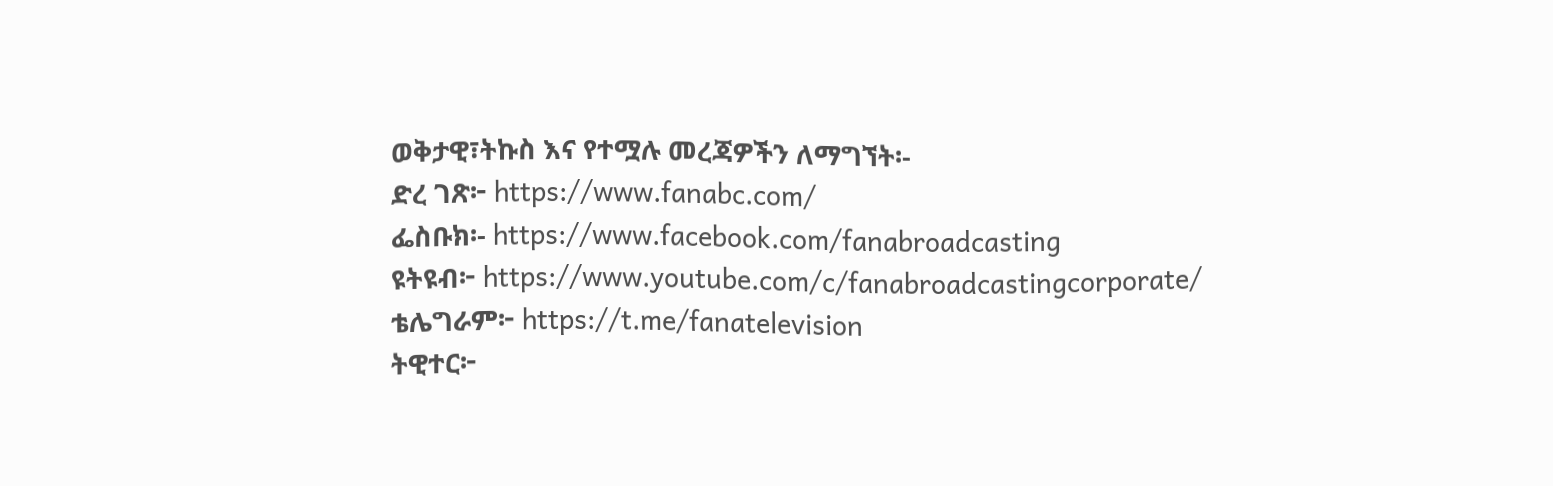ወቅታዊ፣ትኩስ እና የተሟሉ መረጃዎችን ለማግኘት፡-
ድረ ገጽ፦ https://www.fanabc.com/
ፌስቡክ፡- https://www.facebook.com/fanabroadcasting
ዩትዩብ፦ https://www.youtube.com/c/fanabroadcastingcorporate/
ቴሌግራም፦ https://t.me/fanatelevision
ትዊተር፦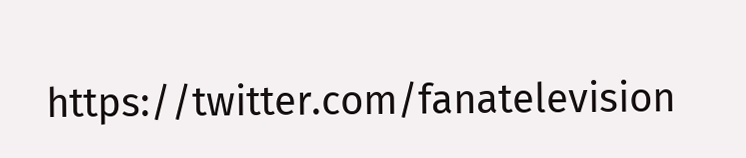https://twitter.com/fanatelevision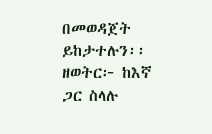በመወዳጀት ይከታተሉን፡፡
ዘወትር፦ ከእኛ ጋር ስላሉ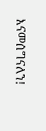እናመሰግናለን!